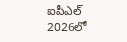ఐపీఎల్ 2026లో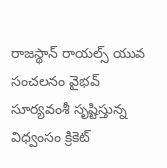రాజస్థాన్ రాయల్స్ యువ సంచలనం వైభవ్ సూర్యవంశీ సృష్టిస్తున్న విధ్వంసం క్రికెట్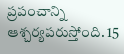ప్రపంచాన్ని ఆశ్చర్యపరుస్తోంది. 15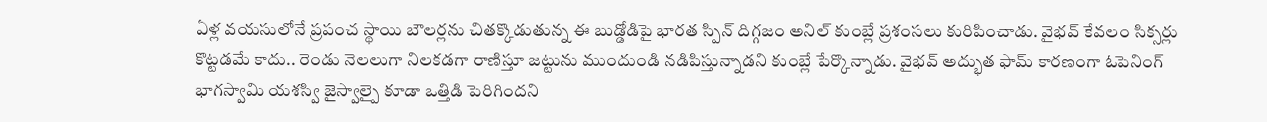ఏళ్ల వయసులోనే ప్రపంచ స్థాయి బౌలర్లను చితక్కొడుతున్న ఈ బుడ్డోడిపై భారత స్పిన్ దిగ్గజం అనిల్ కుంబ్లే ప్రశంసలు కురిపించాడు. వైభవ్ కేవలం సిక్సర్లు కొట్టడమే కాదు.. రెండు నెలలుగా నిలకడగా రాణిస్తూ జట్టును ముందుండి నడిపిస్తున్నాడని కుంబ్లే పేర్కొన్నాడు. వైభవ్ అద్భుత ఫామ్ కారణంగా ఓపెనింగ్ భాగస్వామి యశస్వి జైస్వాల్పై కూడా ఒత్తిడి పెరిగిందని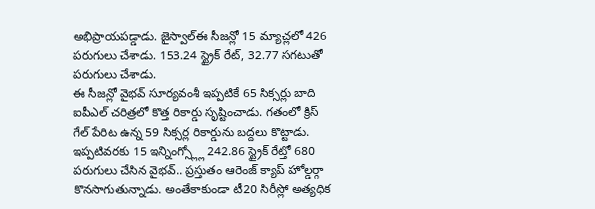అభిప్రాయపడ్డాడు. జైస్వాల్ఈ సీజన్లో 15 మ్యాచ్లలో 426 పరుగులు చేశాడు. 153.24 స్ట్రైక్ రేట్, 32.77 సగటుతో పరుగులు చేశాడు.
ఈ సీజన్లో వైభవ్ సూర్యవంశీ ఇప్పటికే 65 సిక్సర్లు బాది ఐపీఎల్ చరిత్రలో కొత్త రికార్డు సృష్టించాడు. గతంలో క్రిస్ గేల్ పేరిట ఉన్న 59 సిక్సర్ల రికార్డును బద్దలు కొట్టాడు. ఇప్పటివరకు 15 ఇన్నింగ్స్ల్లో 242.86 స్ట్రైక్ రేట్తో 680 పరుగులు చేసిన వైభవ్.. ప్రస్తుతం ఆరెంజ్ క్యాప్ హోల్డర్గా కొనసాగుతున్నాడు. అంతేకాకుండా టీ20 సిరీస్లో అత్యధిక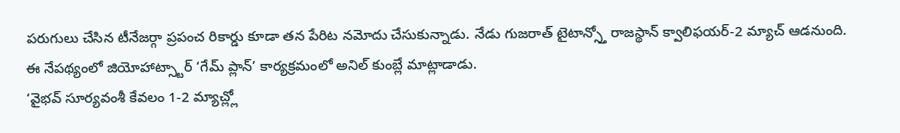పరుగులు చేసిన టీనేజర్గా ప్రపంచ రికార్డు కూడా తన పేరిట నమోదు చేసుకున్నాడు. నేడు గుజరాత్ టైటాన్స్తో రాజస్థాన్ క్వాలిఫయర్-2 మ్యాచ్ ఆడనుంది. ఈ నేపథ్యంలో జియోహాట్స్టార్ ‘గేమ్ ప్లాన్’ కార్యక్రమంలో అనిల్ కుంబ్లే మాట్లాడాడు.
‘వైభవ్ సూర్యవంశీ కేవలం 1-2 మ్యాచ్ల్లో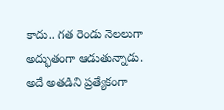కాదు.. గత రెండు నెలలుగా అద్భుతంగా ఆడుతున్నాడు. అదే అతడిని ప్రత్యేకంగా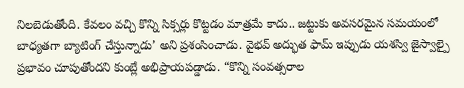నిలబెడుతోంది. కేవలం వచ్చి కొన్ని సిక్సర్లు కొట్టడం మాత్రమే కాదు.. జట్టుకు అవసరమైన సమయంలో బాధ్యతగా బ్యాటింగ్ చేస్తున్నాడు’ అని ప్రశంసించాడు. వైభవ్ అద్భుత ఫామ్ ఇప్పుడు యశస్వి జైస్వాల్పై ప్రభావం చూపుతోందని కుంబ్లే అభిప్రాయపడ్డాడు. “కొన్ని సంవత్సరాల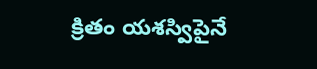క్రితం యశస్విపైనే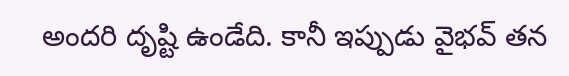అందరి దృష్టి ఉండేది. కానీ ఇప్పుడు వైభవ్ తన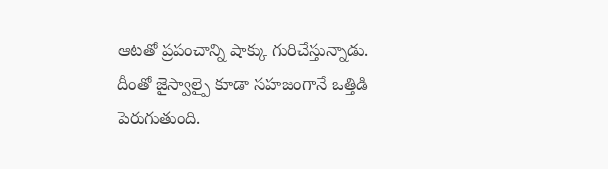ఆటతో ప్రపంచాన్ని షాక్కు గురిచేస్తున్నాడు. దీంతో జైస్వాల్పై కూడా సహజంగానే ఒత్తిడి పెరుగుతుంది.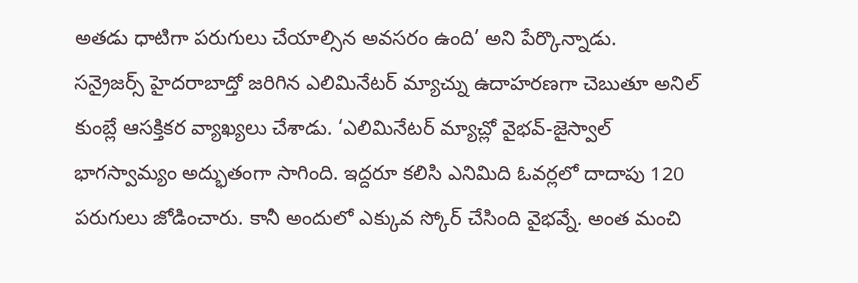అతడు ధాటిగా పరుగులు చేయాల్సిన అవసరం ఉంది’ అని పేర్కొన్నాడు.
సన్రైజర్స్ హైదరాబాద్తో జరిగిన ఎలిమినేటర్ మ్యాచ్ను ఉదాహరణగా చెబుతూ అనిల్ కుంబ్లే ఆసక్తికర వ్యాఖ్యలు చేశాడు. ‘ఎలిమినేటర్ మ్యాచ్లో వైభవ్-జైస్వాల్ భాగస్వామ్యం అద్భుతంగా సాగింది. ఇద్దరూ కలిసి ఎనిమిది ఓవర్లలో దాదాపు 120 పరుగులు జోడించారు. కానీ అందులో ఎక్కువ స్కోర్ చేసింది వైభవ్నే. అంత మంచి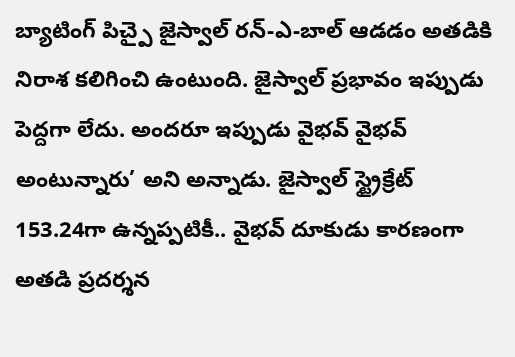బ్యాటింగ్ పిచ్పై జైస్వాల్ రన్-ఎ-బాల్ ఆడడం అతడికి నిరాశ కలిగించి ఉంటుంది. జైస్వాల్ ప్రభావం ఇప్పుడు పెద్దగా లేదు. అందరూ ఇప్పుడు వైభవ్ వైభవ్ అంటున్నారు’ అని అన్నాడు. జైస్వాల్ స్ట్రైక్రేట్ 153.24గా ఉన్నప్పటికీ.. వైభవ్ దూకుడు కారణంగా అతడి ప్రదర్శన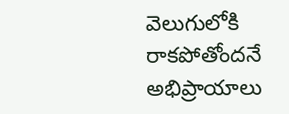వెలుగులోకి రాకపోతోందనే అభిప్రాయాలు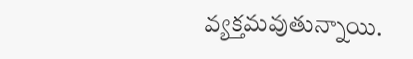వ్యక్తమవుతున్నాయి.